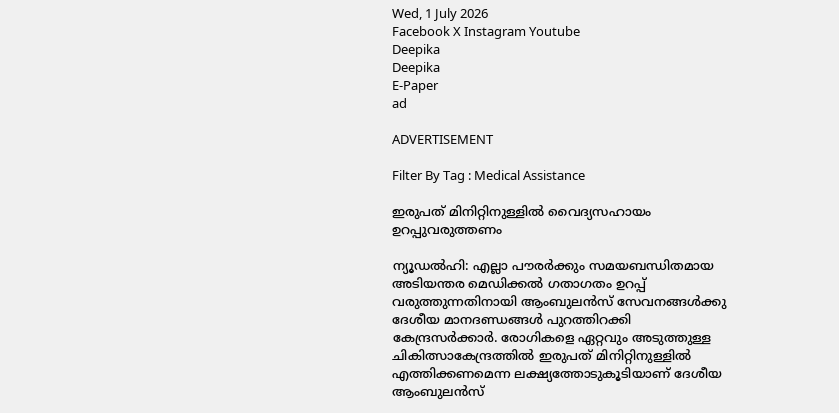Wed, 1 July 2026
Facebook X Instagram Youtube
Deepika
Deepika
E-Paper
ad

ADVERTISEMENT

Filter By Tag : Medical Assistance

ഇരുപത് മിനിറ്റിനുള്ളിൽ വൈദ്യസഹായം ഉറപ്പുവരുത്തണം

ന്യൂഡൽഹി: എല്ലാ പൗരർക്കും സമയബന്ധിതമായ അടിയന്തര മെഡിക്കൽ ഗതാഗതം ഉറപ്പ് വരുത്തുന്നതിനായി ആംബുലൻസ് സേവനങ്ങൾക്കു ദേശീയ മാനദണ്ഡങ്ങൾ പുറത്തിറക്കി കേന്ദ്രസർക്കാർ. രോഗികളെ ഏറ്റവും അടുത്തുള്ള ചികിത്സാകേന്ദ്രത്തിൽ ഇരുപത് മിനിറ്റിനുള്ളിൽ എത്തിക്കണമെന്ന ലക്ഷ്യത്തോടുകൂടിയാണ് ദേശീയ ആംബുലൻസ്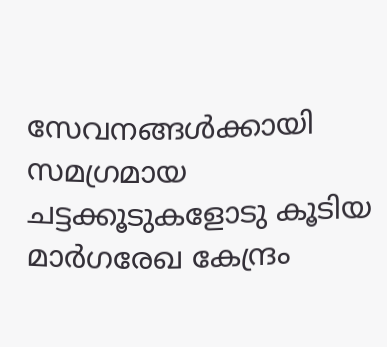സേവനങ്ങൾക്കായി സമഗ്രമായ ചട്ടക്കൂടുകളോടു കൂടിയ മാർ‌ഗരേഖ കേന്ദ്രം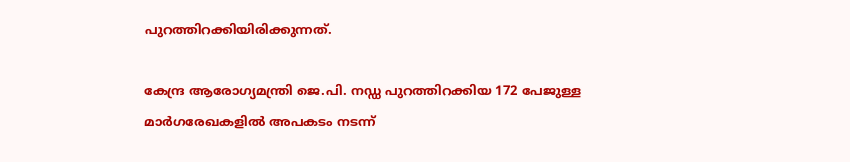പുറത്തിറക്കിയിരിക്കുന്നത്.

കേന്ദ്ര ആരോഗ്യമന്ത്രി ജെ.പി. നഡ്ഡ പുറത്തിറക്കിയ 172 പേജുള്ള മാർഗരേഖകളിൽ അപകടം നടന്ന്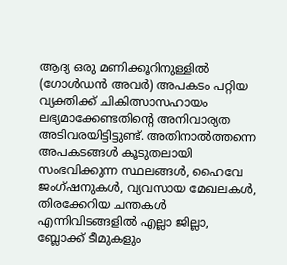ആദ്യ ഒരു മണിക്കൂറിനുള്ളിൽ (ഗോൾഡൻ അവർ) അപകടം പറ്റിയ വ്യക്തിക്ക് ചികിത്സാസഹായം ലഭ്യമാക്കേണ്ടതിന്‍റെ അനിവാര്യത അടിവരയിട്ടിട്ടുണ്ട്. അതിനാൽത്തന്നെ അപകടങ്ങൾ കൂടുതലായി സംഭവിക്കുന്ന സ്ഥലങ്ങൾ, ഹൈവേ ജംഗ്ഷനുകൾ, വ്യവസായ മേഖലകൾ, തിരക്കേറിയ ചന്തകൾ എന്നിവിടങ്ങളിൽ എല്ലാ ജില്ലാ, ബ്ലോക്ക് ടീമുകളും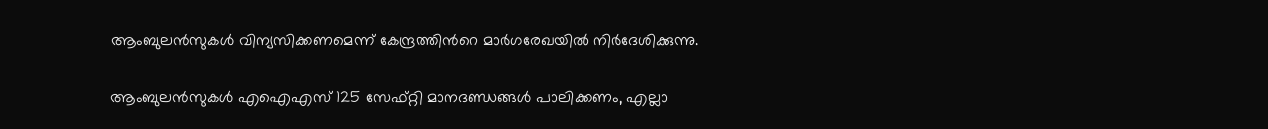ആംബുലൻസുകൾ വിന്യസിക്കണമെന്ന് കേന്ദ്രത്തിന്‍റെ മാർഗരേഖയിൽ നിർദേശിക്കുന്നു.

ആംബുലൻസുകൾ എഐഎസ് 125 സേഫ്റ്റി മാനദണ്ഡങ്ങൾ പാലിക്കണം, എല്ലാ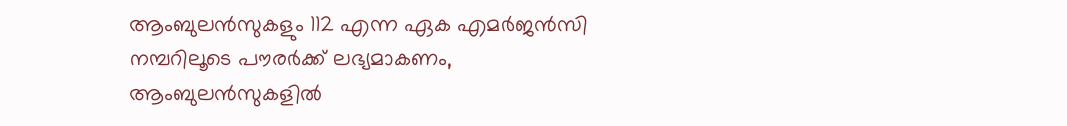ആംബുലൻസുകളും 112 എന്ന ഏക എമർജൻസി നമ്പറിലൂടെ പൗരർക്ക് ലഭ്യമാകണം, ആംബുലൻസുകളിൽ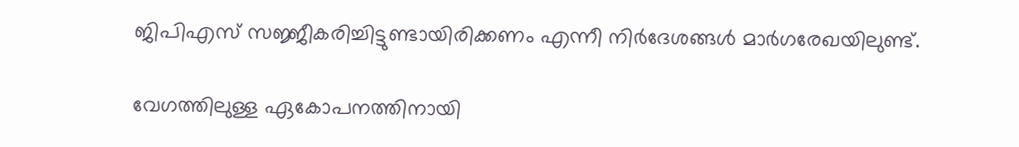ജിപിഎസ് സജ്ജീകരിച്ചിട്ടുണ്ടായിരിക്കണം എന്നീ നിർദേശങ്ങൾ മാർഗരേഖയിലുണ്ട്.

വേഗത്തിലുള്ള ഏകോപനത്തിനായി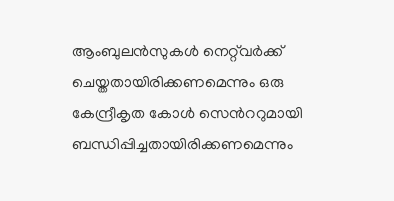ആംബുലൻസുകൾ നെറ്റ്‌വർക്ക് ചെയ്തതായിരിക്കണമെന്നും ഒരു കേന്ദ്രീകൃത കോൾ സെന്‍ററുമായി ബന്ധിപ്പിച്ചതായിരിക്കണമെന്നും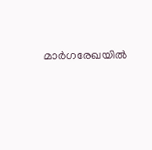മാർഗരേഖയിൽ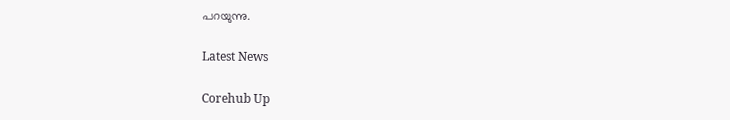പറയുന്നു.

Latest News

Corehub Up